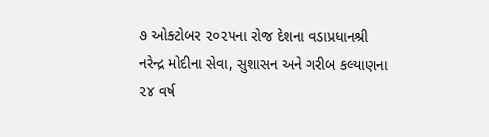૭ ઓક્ટોબર ૨૦૨૫ના રોજ દેશના વડાપ્રધાનશ્રી નરેન્દ્ર મોદીના સેવા, સુશાસન અને ગરીબ કલ્યાણના ૨૪ વર્ષ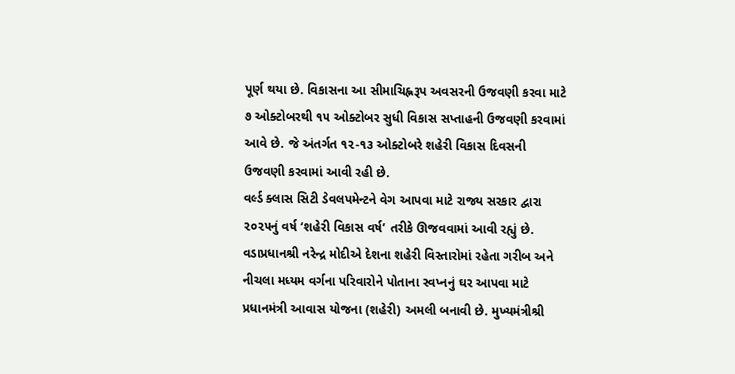પૂર્ણ થયા છે. વિકાસના આ સીમાચિહ્નરૂપ અવસરની ઉજવણી કરવા માટે ૭ ઓક્ટોબરથી ૧૫ ઓક્ટોબર સુધી વિકાસ સપ્તાહની ઉજવણી કરવામાં આવે છે. જે અંતર્ગત ૧૨-૧૩ ઓક્ટોબરે શહેરી વિકાસ દિવસની ઉજવણી કરવામાં આવી રહી છે.
વર્લ્ડ ક્લાસ સિટી ડેવલપમેન્ટને વેગ આપવા માટે રાજ્ય સરકાર દ્વારા ૨૦૨૫નું વર્ષ ‘શહેરી વિકાસ વર્ષ’ તરીકે ઊજવવામાં આવી રહ્યું છે. વડાપ્રધાનશ્રી નરેન્દ્ર મોદીએ દેશના શહેરી વિસ્તારોમાં રહેતા ગરીબ અને નીચલા મધ્યમ વર્ગના પરિવારોને પોતાના સ્વપ્નનું ઘર આપવા માટે પ્રધાનમંત્રી આવાસ યોજના (શહેરી) અમલી બનાવી છે. મુખ્યમંત્રીશ્રી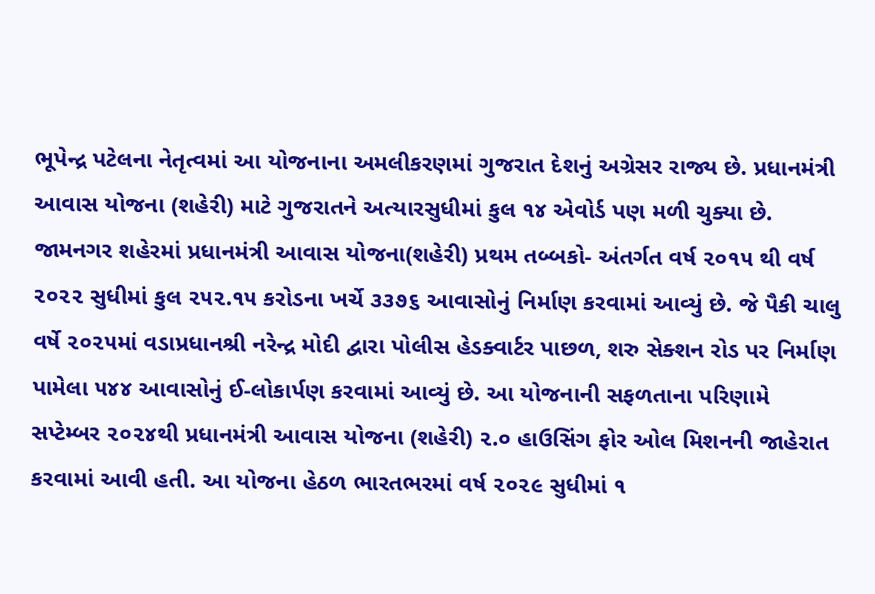ભૂપેન્દ્ર પટેલના નેતૃત્વમાં આ યોજનાના અમલીકરણમાં ગુજરાત દેશનું અગ્રેસર રાજ્ય છે. પ્રધાનમંત્રી આવાસ યોજના (શહેરી) માટે ગુજરાતને અત્યારસુધીમાં કુલ ૧૪ એવોર્ડ પણ મળી ચુક્યા છે.
જામનગર શહેરમાં પ્રધાનમંત્રી આવાસ યોજના(શહેરી) પ્રથમ તબ્બકો- અંતર્ગત વર્ષ ૨૦૧૫ થી વર્ષ ૨૦૨૨ સુધીમાં કુલ ૨૫૨.૧૫ કરોડના ખર્ચે ૩૩૭૬ આવાસોનું નિર્માણ કરવામાં આવ્યું છે. જે પૈકી ચાલુ વર્ષે ૨૦૨૫માં વડાપ્રધાનશ્રી નરેન્દ્ર મોદી દ્વારા પોલીસ હેડક્વાર્ટર પાછળ, શરુ સેક્શન રોડ પર નિર્માણ પામેલા ૫૪૪ આવાસોનું ઈ-લોકાર્પણ કરવામાં આવ્યું છે. આ યોજનાની સફળતાના પરિણામે સપ્ટેમ્બર ૨૦૨૪થી પ્રધાનમંત્રી આવાસ યોજના (શહેરી) ૨.૦ હાઉસિંગ ફોર ઓલ મિશનની જાહેરાત કરવામાં આવી હતી. આ યોજના હેઠળ ભારતભરમાં વર્ષ ૨૦૨૯ સુધીમાં ૧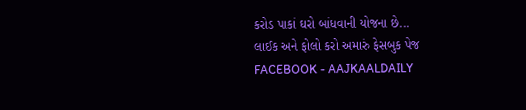કરોડ પાકાં ઘરો બાંધવાની યોજના છે...
લાઈક અને ફોલો કરો અમારું ફેસબુક પેજ FACEBOOK - AAJKAALDAILY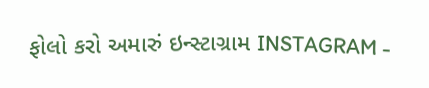ફોલો કરો અમારું ઇન્સ્ટાગ્રામ INSTAGRAM -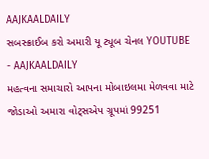AAJKAALDAILY
સબસ્ક્રાઈબ કરો અમારી યૂ ટ્યૂબ ચેનલ YOUTUBE - AAJKAALDAILY
મહત્વના સમાચારો આપના મોબાઇલમા મેળવવા માટે જોડાઓ અમારા વોટ્સએપ ગ્રૂપમાં 99251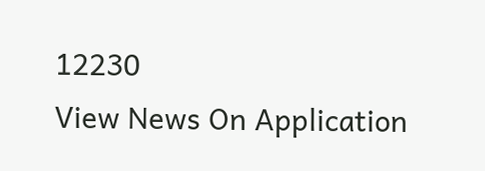12230
View News On Application